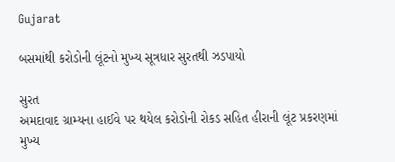Gujarat

બસમાંથી કરોડોની લૂંટનો મુખ્ય સૂત્રધાર સુરતથી ઝડપાયો

સુરત
અમદાવાદ ગ્રામ્યના હાઈવે પર થયેલ કરોડોની રોકડ સહિત હીરાની લૂંટ પ્રકરણમાં મુખ્ય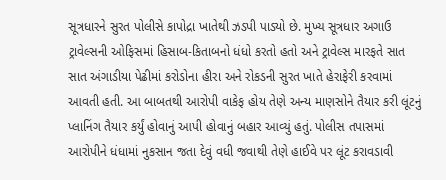સૂત્રધારને સુરત પોલીસે કાપોદ્રા ખાતેથી ઝડપી પાડ્યો છે. મુખ્ય સૂત્રધાર અગાઉ ટ્રાવેલ્સની ઓફિસમાં હિસાબ-કિતાબનો ધંધો કરતો હતો અને ટ્રાવેલ્સ મારફતે સાત સાત અંગાડીયા પેઢીમાં કરોડોના હીરા અને રોકડની સુરત ખાતે હેરાફેરી કરવામાં આવતી હતી. આ બાબતથી આરોપી વાકેફ હોય તેણે અન્ય માણસોને તૈયાર કરી લૂંટનું પ્લાનિંગ તૈયાર કર્યું હોવાનું આપી હોવાનું બહાર આવ્યું હતું. પોલીસ તપાસમાં આરોપીને ધંધામાં નુકસાન જતા દેવું વધી જવાથી તેણે હાઈવે પર લૂંટ કરાવડાવી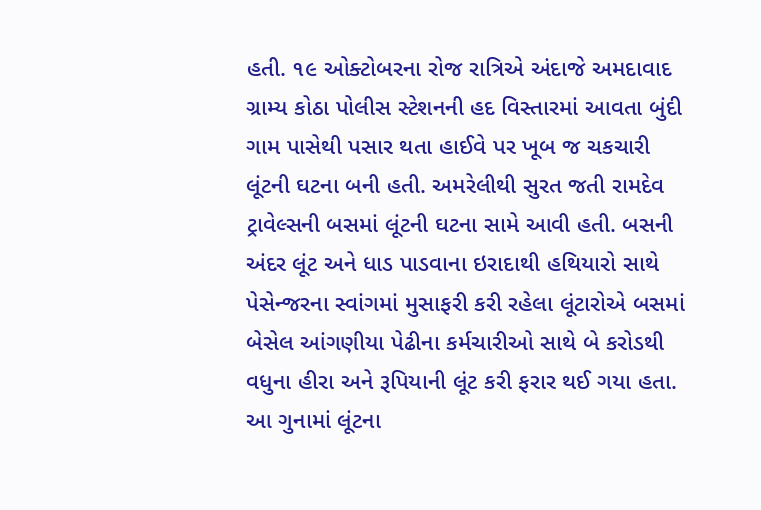હતી. ૧૯ ઓક્ટોબરના રોજ રાત્રિએ અંદાજે અમદાવાદ ગ્રામ્ય કોઠા પોલીસ સ્ટેશનની હદ વિસ્તારમાં આવતા બુંદી ગામ પાસેથી પસાર થતા હાઈવે પર ખૂબ જ ચકચારી લૂંટની ઘટના બની હતી. અમરેલીથી સુરત જતી રામદેવ ટ્રાવેલ્સની બસમાં લૂંટની ઘટના સામે આવી હતી. બસની અંદર લૂંટ અને ધાડ પાડવાના ઇરાદાથી હથિયારો સાથે પેસેન્જરના સ્વાંગમાં મુસાફરી કરી રહેલા લૂંટારોએ બસમાં બેસેલ આંગણીયા પેઢીના કર્મચારીઓ સાથે બે કરોડથી વધુના હીરા અને રૂપિયાની લૂંટ કરી ફરાર થઈ ગયા હતા. આ ગુનામાં લૂંટના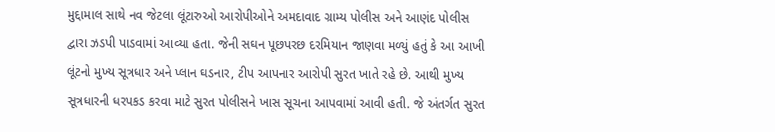મુદ્દામાલ સાથે નવ જેટલા લૂંટારુઓ આરોપીઓને અમદાવાદ ગ્રામ્ય પોલીસ અને આણંદ પોલીસ દ્વારા ઝડપી પાડવામાં આવ્યા હતા. જેની સઘન પૂછપરછ દરમિયાન જાણવા મળ્યું હતું કે આ આખી લૂંટનો મુખ્ય સૂત્રધાર અને પ્લાન ઘડનાર, ટીપ આપનાર આરોપી સુરત ખાતે રહે છે. આથી મુખ્ય સૂત્રધારની ધરપકડ કરવા માટે સુરત પોલીસને ખાસ સૂચના આપવામાં આવી હતી. જે અંતર્ગત સુરત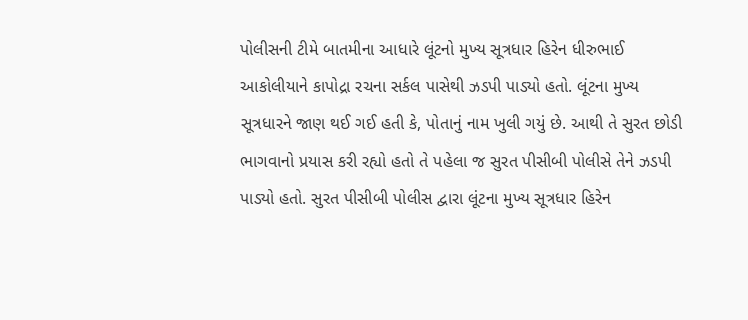પોલીસની ટીમે બાતમીના આધારે લૂંટનો મુખ્ય સૂત્રધાર હિરેન ધીરુભાઈ આકોલીયાને કાપોદ્રા રચના સર્કલ પાસેથી ઝડપી પાડ્યો હતો. લૂંટના મુખ્ય સૂત્રધારને જાણ થઈ ગઈ હતી કે, પોતાનું નામ ખુલી ગયું છે. આથી તે સુરત છોડી ભાગવાનો પ્રયાસ કરી રહ્યો હતો તે પહેલા જ સુરત પીસીબી પોલીસે તેને ઝડપી પાડ્યો હતો. સુરત પીસીબી પોલીસ દ્વારા લૂંટના મુખ્ય સૂત્રધાર હિરેન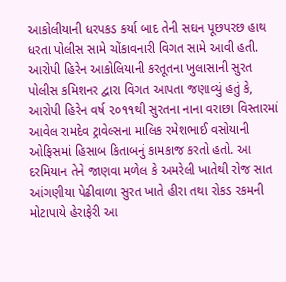આકોલીયાની ધરપકડ કર્યા બાદ તેની સઘન પૂછપરછ હાથ ધરતા પોલીસ સામે ચોંકાવનારી વિગત સામે આવી હતી. આરોપી હિરેન આકોલિયાની કરતૂતના ખુલાસાની સુરત પોલીસ કમિશનર દ્વારા વિગત આપતા જણાવ્યું હતું કે, આરોપી હિરેન વર્ષ ૨૦૧૧થી સુરતના નાના વરાછા વિસ્તારમાં આવેલ રામદેવ ટ્રાવેલ્સના માલિક રમેશભાઈ વસોયાની ઓફિસમાં હિસાબ કિતાબનું કામકાજ કરતો હતો. આ દરમિયાન તેને જાણવા મળેલ કે અમરેલી ખાતેથી રોજ સાત આંગણીયા પેઢીવાળા સુરત ખાતે હીરા તથા રોકડ રકમની મોટાપાયે હેરાફેરી આ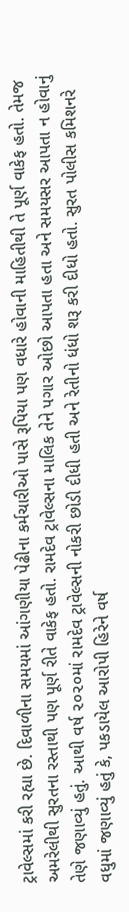ટ્રાવેલ્સમાં કરી રહ્યા છે. દિવાળીના સમયમાં આંગણીયા પેઢીના કર્મચારીઓ પાસે રૂપિયા પણ વધારે હોવાની માહિતીથી તે પૂર્ણ વાકેફ હતો. તેમજ અમરેલીથી સુરતના રસ્તાથી પણ પૂર્ણ રીતે વાકેફ હતો. રામદેવ ટ્રાવેલ્સના માલિક તેને પગાર ઓછો આપતા હતા અને સમયસર આપતા ન હોવાનું તેણે જણાવ્યું હતું. આથી વર્ષ ૨૦૨૦માં રામદેવ ટ્રાવેલ્સની નોકરી છોડી દીધી હતી અને રેતીનો ધંધો શરૂ કરી દીધો હતો. સુરત પોલીસ કમિશનરે વધુમાં જણાવ્યું હતું કે, પકડાયેલ આરોપી હિરેને વર્ષ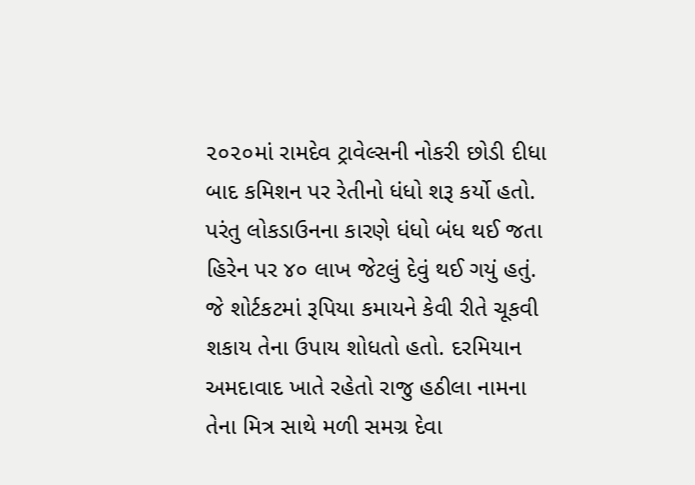૨૦૨૦માં રામદેવ ટ્રાવેલ્સની નોકરી છોડી દીધા બાદ કમિશન પર રેતીનો ધંધો શરૂ કર્યો હતો. પરંતુ લોકડાઉનના કારણે ધંધો બંધ થઈ જતા હિરેન પર ૪૦ લાખ જેટલું દેવું થઈ ગયું હતું. જે શોર્ટકટમાં રૂપિયા કમાયને કેવી રીતે ચૂકવી શકાય તેના ઉપાય શોધતો હતો. દરમિયાન અમદાવાદ ખાતે રહેતો રાજુ હઠીલા નામના તેના મિત્ર સાથે મળી સમગ્ર દેવા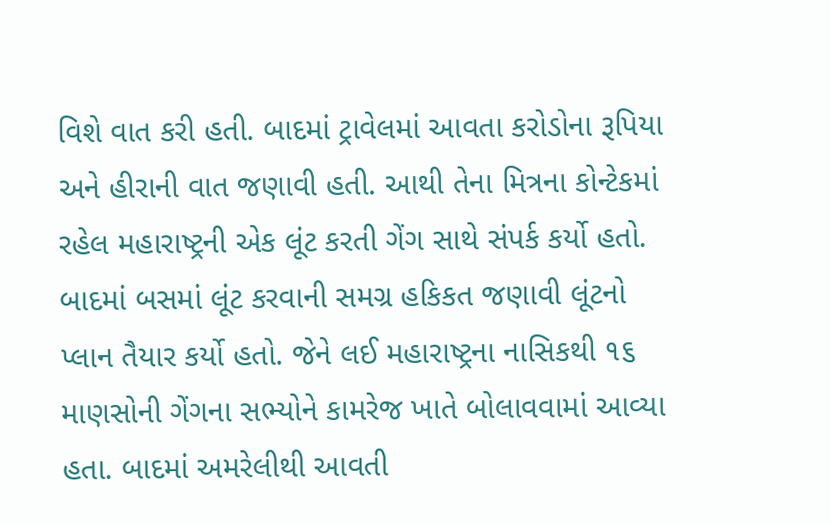વિશે વાત કરી હતી. બાદમાં ટ્રાવેલમાં આવતા કરોડોના રૂપિયા અને હીરાની વાત જણાવી હતી. આથી તેના મિત્રના કોન્ટેકમાં રહેલ મહારાષ્ટ્રની એક લૂંટ કરતી ગેંગ સાથે સંપર્ક કર્યો હતો. બાદમાં બસમાં લૂંટ કરવાની સમગ્ર હકિકત જણાવી લૂંટનો પ્લાન તૈયાર કર્યો હતો. જેને લઈ મહારાષ્ટ્રના નાસિકથી ૧૬ માણસોની ગેંગના સભ્યોને કામરેજ ખાતે બોલાવવામાં આવ્યા હતા. બાદમાં અમરેલીથી આવતી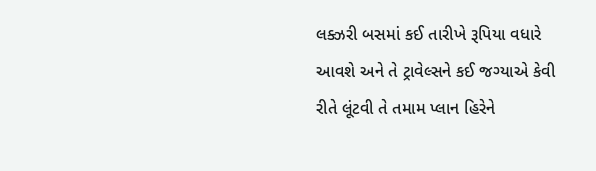લક્ઝરી બસમાં કઈ તારીખે રૂપિયા વધારે આવશે અને તે ટ્રાવેલ્સને કઈ જગ્યાએ કેવી રીતે લૂંટવી તે તમામ પ્લાન હિરેને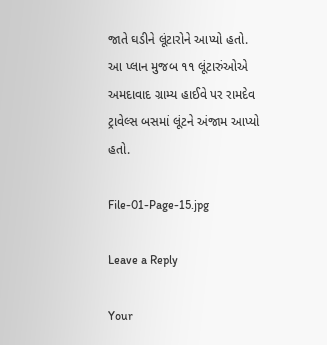જાતે ઘડીને લૂંટારોને આપ્યો હતો. આ પ્લાન મુજબ ૧૧ લૂંટારુંઓએ અમદાવાદ ગ્રામ્ય હાઈવે પર રામદેવ ટ્રાવેલ્સ બસમાં લૂંટને અંજામ આપ્યો હતો.

File-01-Page-15.jpg

Leave a Reply

Your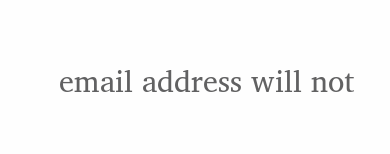email address will not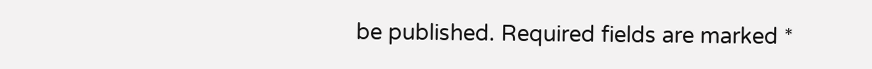be published. Required fields are marked *